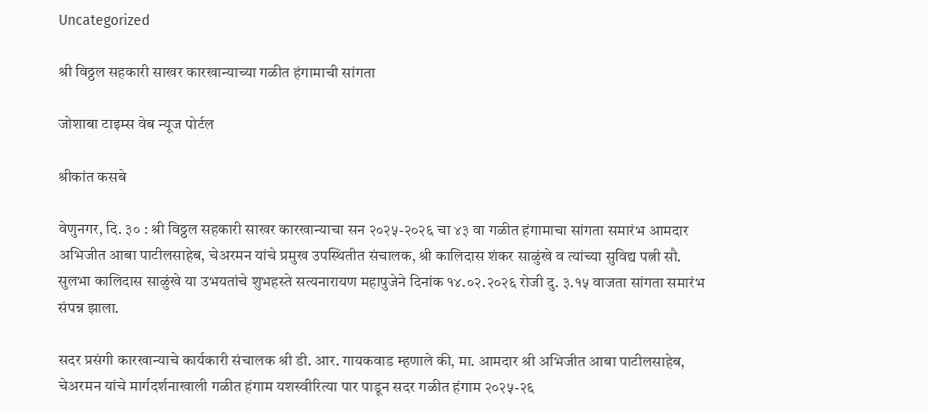Uncategorized

श्री विठ्ठल सहकारी साखर कारखान्याच्या गळीत हंगामाची सांगता

जोशाबा टाइम्स वेब न्यूज पोर्टल

श्रीकांत कसबे

वेणुनगर, दि. ३० : श्री विठ्ठल सहकारी साखर कारखान्याचा सन २०२५-२०२६ चा ४३ वा गळीत हंगामाचा सांगता समारंभ आमदार अभिजीत आबा पाटीलसाहेब, चेअरमन यांचे प्रमुख उपस्थितीत संचालक, श्री कालिदास शंकर साळुंखे व त्यांच्या सुविद्य पत्नी सौ. सुलभा कालिदास साळुंखे या उभयतांचे शुभहस्ते सत्यनारायण महापुजेने दिनांक १४.०२.२०२६ रोजी दु. ३.१५ वाजता सांगता समारंभ संपन्न झाला.

सदर प्रसंगी कारखान्याचे कार्यकारी संचालक श्री डी. आर. गायकवाड म्हणाले की, मा. आमदार श्री अभिजीत आबा पाटीलसाहेब, चेअरमन यांचे मार्गदर्शनाखाली गळीत हंगाम यशस्वीरित्या पार पाडून सदर गळीत हंगाम २०२५-२६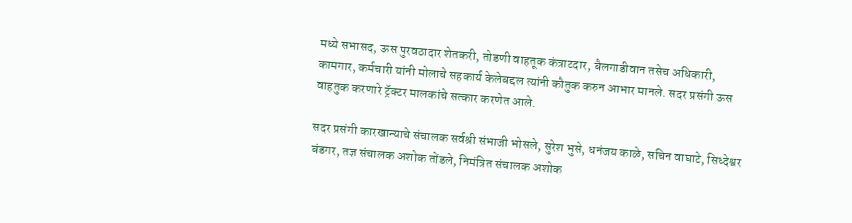मध्ये सभासद, ऊस पुरवठादार शेतकरी, तोडणी वाहतूक कंत्राटदार, बैलगाडीवान तसेच अधिकारी, कामगार, कर्मचारी यांनी मोलाचे सहकार्य केलेबद्दल त्यांनी कौतुक करुन आभार मानले. सदर प्रसंगी ऊस वाहतुक करणारे ट्रॅक्टर मालकांचे सत्कार करणेत आले.

सदर प्रसंगी कारखान्याचे संचालक सर्वश्री संभाजी भोसले, सुरेश भुसे, धनंजय काळे, सचिन वाघाटे, सिध्देश्वर बंडगर, तज्ञ संचालक अशोक तोंडले, निमंत्रित संचालक अशोक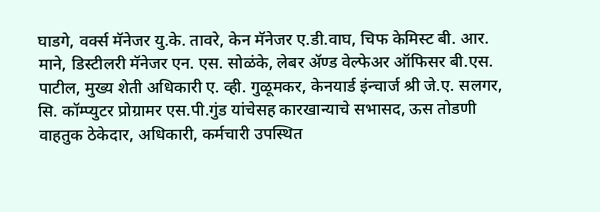घाडगे, वर्क्स मॅनेजर यु.के. तावरे, केन मॅनेजर ए.डी.वाघ, चिफ केमिस्ट बी. आर. माने, डिस्टीलरी मॅनेजर एन. एस. सोळंके, लेबर ॲण्ड वेल्फेअर ऑफिसर बी.एस. पाटील, मुख्य शेती अधिकारी ए. व्ही. गुळूमकर, केनयार्ड इंन्चार्ज श्री जे.ए. सलगर, सि. कॉम्प्युटर प्रोग्रामर एस.पी.गुंड यांचेसह कारखान्याचे सभासद, ऊस तोडणी वाहतुक ठेकेदार, अधिकारी, कर्मचारी उपस्थित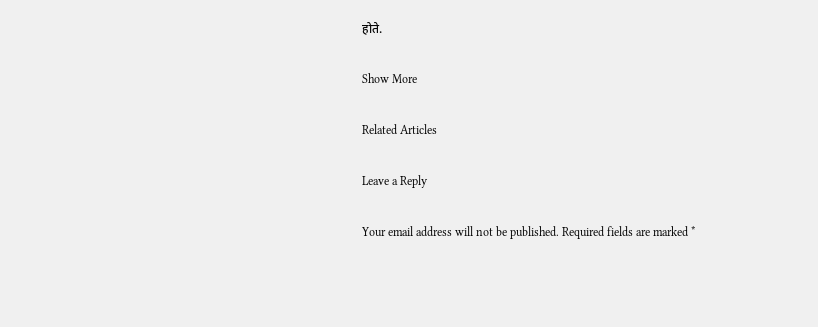होते.

Show More

Related Articles

Leave a Reply

Your email address will not be published. Required fields are marked *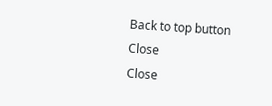Back to top button
Close
Close